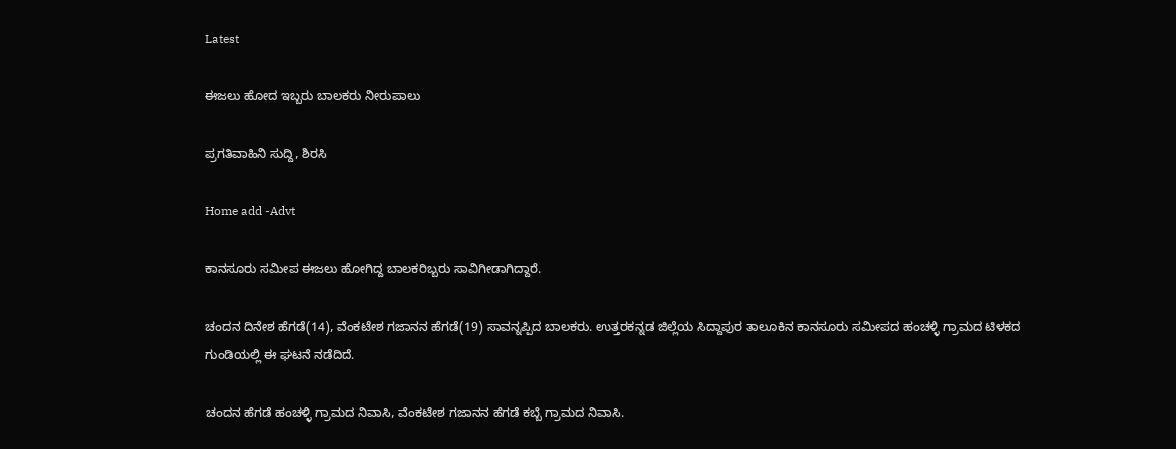Latest

ಈಜಲು ಹೋದ ಇಬ್ಬರು ಬಾಲಕರು ನೀರುಪಾಲು

ಪ್ರಗತಿವಾಹಿನಿ ಸುದ್ದಿ, ಶಿರಸಿ

Home add -Advt

ಕಾನಸೂರು ಸಮೀಪ ಈಜಲು ಹೋಗಿದ್ದ ಬಾಲಕರಿಬ್ಬರು ಸಾವಿಗೀಡಾಗಿದ್ದಾರೆ.

ಚಂದನ ದಿನೇಶ ಹೆಗಡೆ(14), ವೆಂಕಟೇಶ ಗಜಾನನ ಹೆಗಡೆ(19) ಸಾವನ್ನಪ್ಪಿದ ಬಾಲಕರು. ಉತ್ತರಕನ್ನಡ ಜಿಲ್ಲೆಯ ಸಿದ್ದಾಪುರ ತಾಲೂಕಿನ ಕಾನಸೂರು ಸಮೀಪದ ಹಂಚಳ್ಳಿ ಗ್ರಾಮದ ಟಿಳಕದ ಗುಂಡಿಯಲ್ಲಿ ಈ ಘಟನೆ ನಡೆದಿದೆ.

ಚಂದನ ಹೆಗಡೆ ಹಂಚಳ್ಳಿ ಗ್ರಾಮದ ನಿವಾಸಿ, ವೆಂಕಟೇಶ ಗಜಾನನ ಹೆಗಡೆ ಕಬ್ಬೆ ಗ್ರಾಮದ ನಿವಾಸಿ.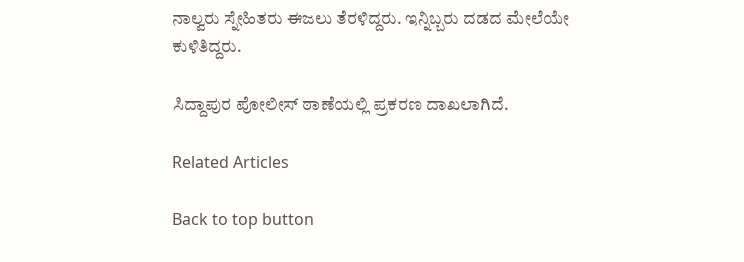ನಾಲ್ವರು ಸ್ನೇಹಿತರು ಈಜಲು ತೆರಳಿದ್ದರು. ಇನ್ನಿಬ್ಬರು ದಡದ ಮೇಲೆಯೇ ಕುಳಿತಿದ್ದರು.

ಸಿದ್ದಾಪುರ ಪೋಲೀಸ್ ಠಾಣೆಯಲ್ಲಿ ಪ್ರಕರಣ ದಾಖಲಾಗಿದೆ.

Related Articles

Back to top button